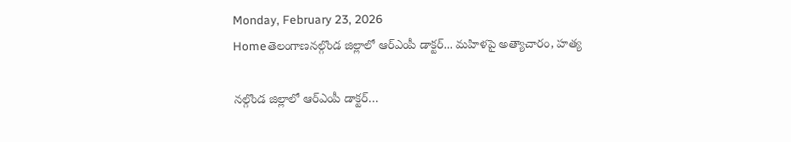Monday, February 23, 2026
Homeతెలంగాణనల్గొండ జిల్లాలో ఆర్ఎంపీ డాక్టర్... మహిళపై అత్యాచారం, హత్య

నల్గొండ జిల్లాలో ఆర్ఎంపీ డాక్టర్…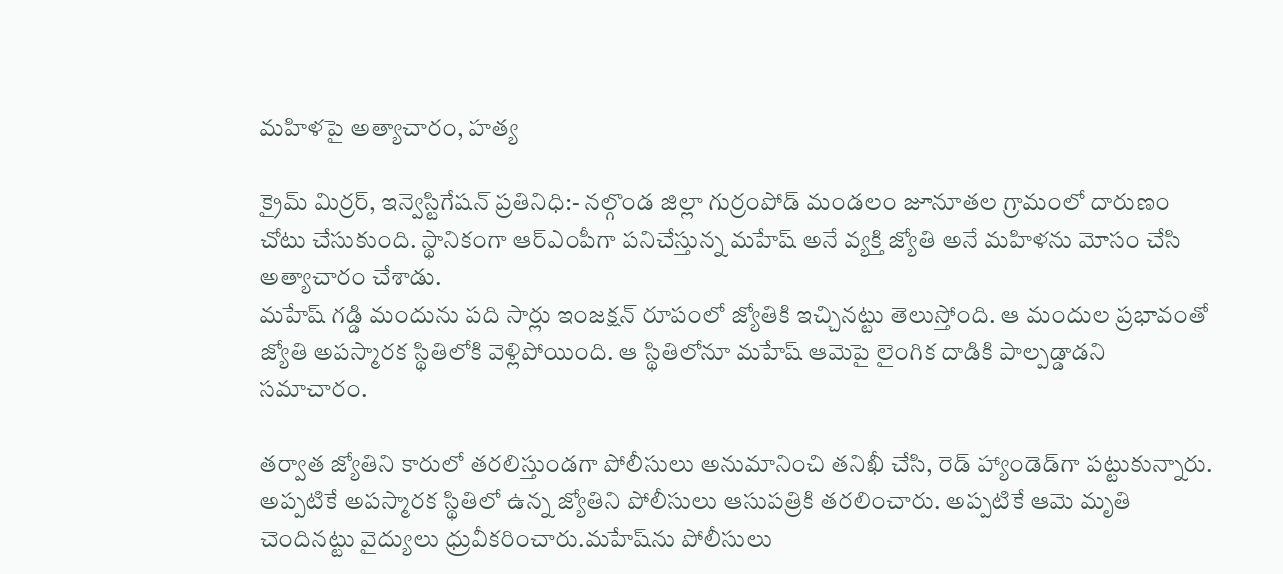మహిళపై అత్యాచారం, హత్య

క్రైమ్ మిర్రర్, ఇన్వెస్టిగేషన్ ప్రతినిధి:- నల్గొండ జిల్లా గుర్రంపోడ్ మండలం జూనూతల గ్రామంలో దారుణం చోటు చేసుకుంది. స్థానికంగా ఆర్ఎంపీగా పనిచేస్తున్న మహేష్ అనే వ్యక్తి జ్యోతి అనే మహిళను మోసం చేసి అత్యాచారం చేశాడు.
మహేష్ గడ్డి మందును పది సార్లు ఇంజక్షన్ రూపంలో జ్యోతికి ఇచ్చినట్టు తెలుస్తోంది. ఆ మందుల ప్రభావంతో జ్యోతి అపస్మారక స్థితిలోకి వెళ్లిపోయింది. ఆ స్థితిలోనూ మహేష్ ఆమెపై లైంగిక దాడికి పాల్పడ్డాడని సమాచారం.

తర్వాత జ్యోతిని కారులో తరలిస్తుండగా పోలీసులు అనుమానించి తనిఖీ చేసి, రెడ్ హ్యాండెడ్‌గా పట్టుకున్నారు. అప్పటికే అపస్మారక స్థితిలో ఉన్న జ్యోతిని పోలీసులు ఆసుపత్రికి తరలించారు. అప్పటికే ఆమె మృతి చెందినట్టు వైద్యులు ధ్రువీకరించారు.మహేష్‌ను పోలీసులు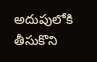అదుపులోకి తీసుకొని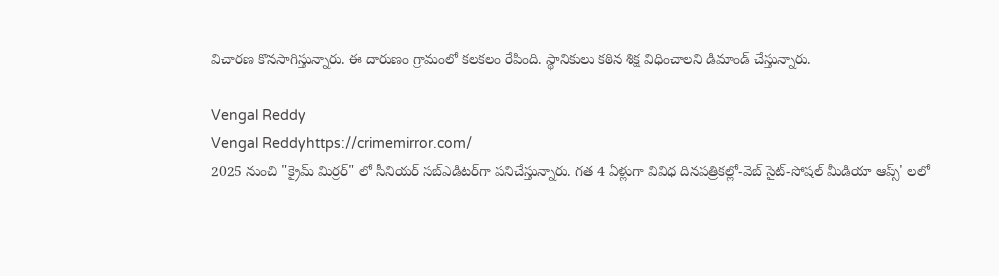విచారణ కొనసాగిస్తున్నారు. ఈ దారుణం గ్రామంలో కలకలం రేపింది. స్థానికులు కఠిన శిక్ష విధించాలని డిమాండ్ చేస్తున్నారు.

Vengal Reddy
Vengal Reddyhttps://crimemirror.com/
2025 నుంచి "క్రైమ్ మిర్రర్" లో సీనియర్ సబ్‌ఎడిటర్‌గా పనిచేస్తున్నారు. గత 4 ఏళ్లుగా వివిధ దినపత్రికల్లో-వెబ్ సైట్-సోషల్ మీడియా ఆప్స్' లలో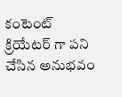కంటెంట్ క్రియేటర్ గా పని చేసిన అనుభవం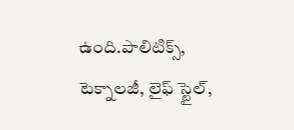ఉంది.పాలిటిక్స్‌, టెక్నాలజీ, లైఫ్‌ స్టైల్‌,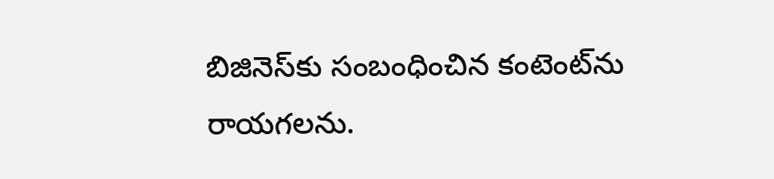బిజినెస్‌కు సంబంధించిన కంటెంట్‌ను రాయగలను.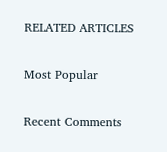RELATED ARTICLES

Most Popular

Recent Comments